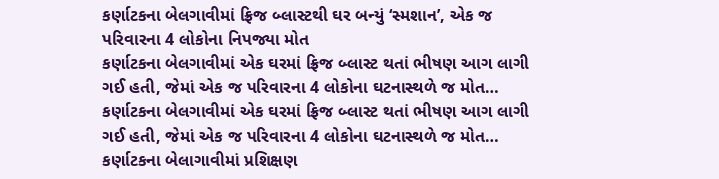કર્ણાટકના બેલગાવીમાં ફ્રિજ બ્લાસ્ટથી ઘર બન્યું ‘સ્મશાન’, એક જ પરિવારના 4 લોકોના નિપજ્યા મોત
કર્ણાટકના બેલગાવીમાં એક ઘરમાં ફ્રિજ બ્લાસ્ટ થતાં ભીષણ આગ લાગી ગઈ હતી, જેમાં એક જ પરિવારના 4 લોકોના ઘટનાસ્થળે જ મોત…
કર્ણાટકના બેલગાવીમાં એક ઘરમાં ફ્રિજ બ્લાસ્ટ થતાં ભીષણ આગ લાગી ગઈ હતી, જેમાં એક જ પરિવારના 4 લોકોના ઘટનાસ્થળે જ મોત…
કર્ણાટકના બેલાગાવીમાં પ્રશિક્ષણ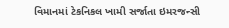વિમાનમાં ટેકનિકલ ખામી સર્જાતા ઇમરજન્સી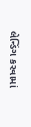લેન્ડિંગ કરવામાં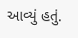આવ્યું હતું.